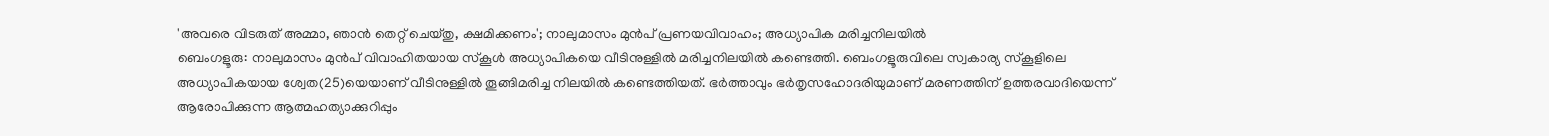'അവരെ വിടരുത് അമ്മാ, ഞാൻ തെറ്റ് ചെയ്തു, ക്ഷമിക്കണം'; നാലുമാസം മുൻപ് പ്രണയവിവാഹം; അധ്യാപിക മരിച്ചനിലയിൽ
ബെംഗളൂരു: നാലുമാസം മുൻപ് വിവാഹിതയായ സ്കൂൾ അധ്യാപികയെ വീടിനുള്ളിൽ മരിച്ചനിലയിൽ കണ്ടെത്തി. ബെംഗളൂരുവിലെ സ്വകാര്യ സ്കൂളിലെ അധ്യാപികയായ ശ്വേത(25)യെയാണ് വീടിനുള്ളിൽ തൂങ്ങിമരിച്ച നിലയിൽ കണ്ടെത്തിയത്. ഭർത്താവും ഭർതൃസഹോദരിയുമാണ് മരണത്തിന് ഉത്തരവാദിയെന്ന് ആരോപിക്കുന്ന ആത്മഹത്യാക്കുറിപ്പും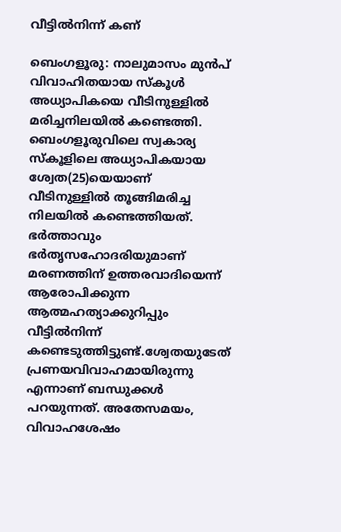വീട്ടിൽനിന്ന് കണ്

ബെംഗളൂരു: നാലുമാസം മുൻപ് വിവാഹിതയായ സ്കൂൾ അധ്യാപികയെ വീടിനുള്ളിൽ മരിച്ചനിലയിൽ കണ്ടെത്തി. ബെംഗളൂരുവിലെ സ്വകാര്യ സ്കൂളിലെ അധ്യാപികയായ ശ്വേത(25)യെയാണ് വീടിനുള്ളിൽ തൂങ്ങിമരിച്ച നിലയിൽ കണ്ടെത്തിയത്. ഭർത്താവും ഭർതൃസഹോദരിയുമാണ് മരണത്തിന് ഉത്തരവാദിയെന്ന് ആരോപിക്കുന്ന ആത്മഹത്യാക്കുറിപ്പും വീട്ടിൽനിന്ന് കണ്ടെടുത്തിട്ടുണ്ട്.ശ്വേതയുടേത് പ്രണയവിവാഹമായിരുന്നു എന്നാണ് ബന്ധുക്കൾ പറയുന്നത്. അതേസമയം, വിവാഹശേഷം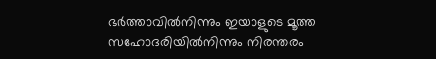ഭർത്താവിൽനിന്നും ഇയാളുടെ മൂത്ത സഹോദരിയിൽനിന്നും നിരന്തരം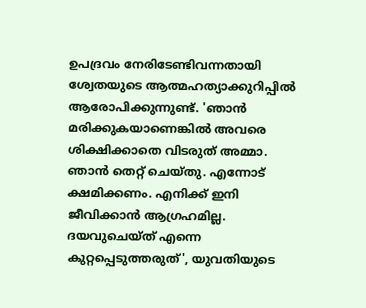ഉപദ്രവം നേരിടേണ്ടിവന്നതായി ശ്വേതയുടെ ആത്മഹത്യാക്കുറിപ്പിൽ ആരോപിക്കുന്നുണ്ട്. 'ഞാൻ മരിക്കുകയാണെങ്കിൽ അവരെ ശിക്ഷിക്കാതെ വിടരുത് അമ്മാ. ഞാൻ തെറ്റ് ചെയ്തു. എന്നോട് ക്ഷമിക്കണം. എനിക്ക് ഇനി ജീവിക്കാൻ ആഗ്രഹമില്ല. ദയവുചെയ്ത് എന്നെ കുറ്റപ്പെടുത്തരുത്', യുവതിയുടെ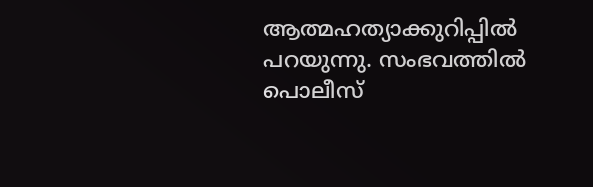ആത്മഹത്യാക്കുറിപ്പിൽ പറയുന്നു. സംഭവത്തിൽ പൊലീസ്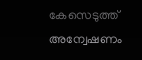കേസെടുത്ത് അന്വേഷണം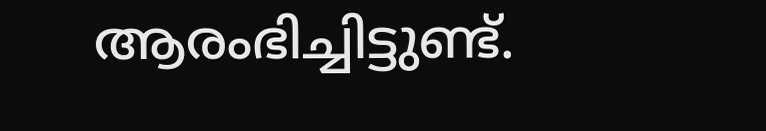ആരംഭിച്ചിട്ടുണ്ട്.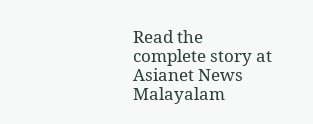Read the complete story at Asianet News Malayalam